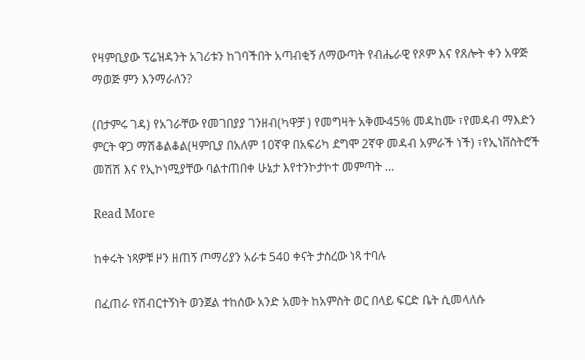የዛምቢያው ፕሬዝዳንት አገሪቱን ከገባችበት አጣብቂኝ ለማውጣት የብሔራዊ የጾም እና የጸሎት ቀን አዋጅ ማወጅ ምን እንማራለን?

(በታምሩ ገዳ) የአገራቸው የመገበያያ ገንዘብ(ካዋቻ ) የመግዛት አቅሙ45% መዳከሙ ፣የመዳብ ማእድን ምርት ዋጋ ማሽቆልቆል(ዛምቢያ በአለም 10ኛዋ በአፍሪካ ደግሞ 2ኛዋ መዳብ አምራች ነች) ፣የኢነቨስትሮች መሽሽ እና የኢኮነሚያቸው ባልተጠበቀ ሁኔታ እየተንኮታኮተ መምጣት …

Read More

ከቀሩት ነጻዎቹ ዞን ዘጠኝ ጦማሪያን አራቱ 540 ቀናት ታስረው ነጻ ተባሉ

በፈጠራ የሽብርተኝነት ወንጀል ተከሰው አንድ አመት ከአምስት ወር በላይ ፍርድ ቤት ሲመላለሱ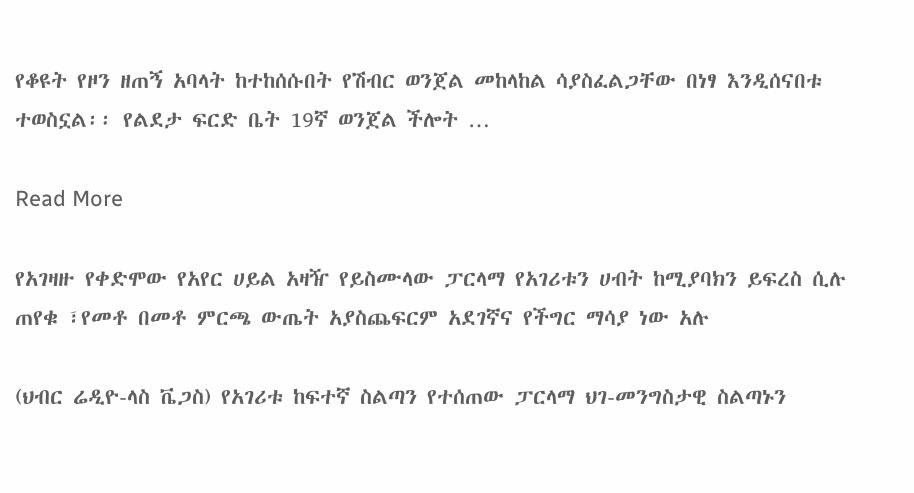የቆዩት የዞን ዘጠኝ አባላት ከተከሰሱበት የሽብር ወንጀል መከላከል ሳያስፈልጋቸው በነፃ እንዲሰናበቱ ተወስኗል፡፡ የልደታ ፍርድ ቤት 19ኛ ወንጀል ችሎት …

Read More

የአገዛዙ የቀድሞው የአየር ሀይል አዛዥ የይስሙላው ፓርላማ የአገሪቱን ሀብት ከሚያባክን ይፍረስ ሲሉ ጠየቁ ፣የመቶ በመቶ ምርጫ ውጤት አያስጨፍርም አደገኛና የችግር ማሳያ ነው አሉ

(ህብር ሬዲዮ-ላስ ቬጋስ) የአገሪቱ ከፍተኛ ስልጣን የተሰጠው ፓርላማ ህገ-መንግስታዊ ስልጣኑን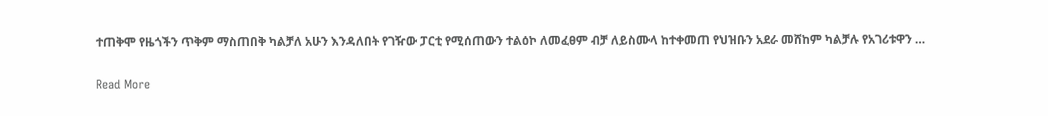ተጠቅሞ የዜጎችን ጥቅም ማስጠበቅ ካልቻለ አሁን እንዳለበት የገዥው ፓርቲ የሚሰጠውን ተልዕኮ ለመፈፀም ብቻ ለይስሙላ ከተቀመጠ የህዝቡን አደራ መሸከም ካልቻሉ የአገሪቱዋን …

Read More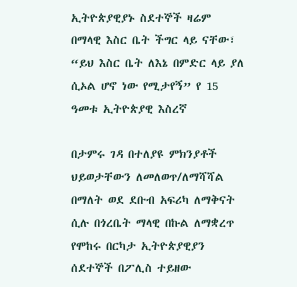ኢትዮጵያዊያኑ ስደተኞች ዛሬም በማላዊ እስር ቤት ችግር ላይ ናቸው፣ “ይህ እስር ቤት ለእኔ በምድር ላይ ያለ ሲኦል ሆኖ ነው የሚታየኝ” የ 15 ዓመቱ ኢትዮጵያዊ እስረኛ

በታምሩ ገዳ በተለያዩ ምክንያቶች ህይወታቸውን ለመለወጥ/ለማሻሻል በማለት ወደ ደቡብ አፍሪካ ለማቅናት ሲሉ በጎረቤት ማላዊ በኩል ለማቋረጥ የሞከሩ በርካታ ኢትዮጵያዊያን ሰደተኞች በፖሊስ ተይዘው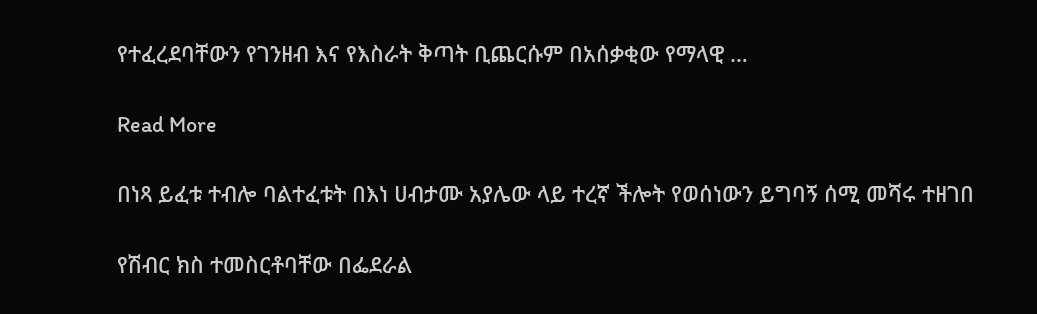የተፈረደባቸውን የገንዘብ እና የእስራት ቅጣት ቢጨርሱም በአሰቃቂው የማላዊ …

Read More

በነጻ ይፈቱ ተብሎ ባልተፈቱት በእነ ሀብታሙ አያሌው ላይ ተረኛ ችሎት የወሰነውን ይግባኝ ሰሚ መሻሩ ተዘገበ

የሽብር ክስ ተመስርቶባቸው በፌደራል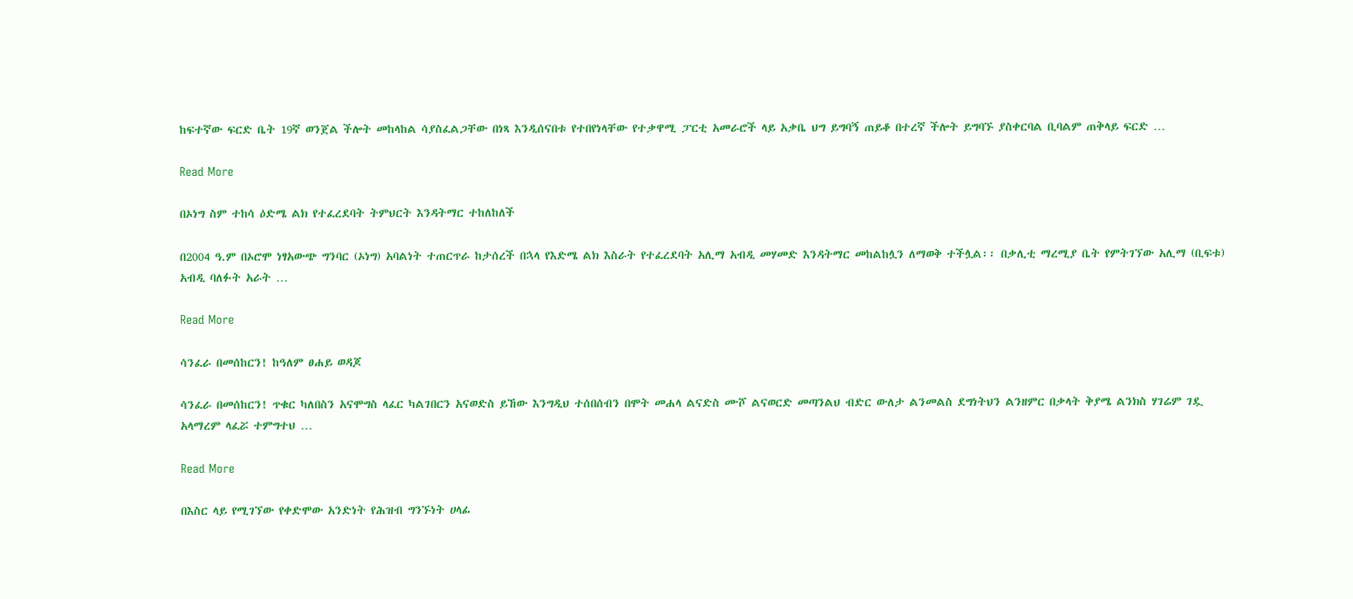ከፍተኛው ፍርድ ቤት 19ኛ ወንጀል ችሎት መከላከል ሳያስፈልጋቸው በነጻ እንዲሰናበቱ የተበየነላቸው የተቃዋሚ ፓርቲ አመራሮች ላይ አቃቤ ህግ ይግባኝ ጠይቆ በተረኛ ችሎት ይግባኙ ያስቀርባል ቢባልም ጠቅላይ ፍርድ …

Read More

በኦነግ ስም ተከሳ ዕድሜ ልክ የተፈረደባት ትምህርት እንዳትማር ተከለከለች

በ2004 ዓ.ም በኦሮሞ ነፃአውጭ ግንባር (ኦነግ) አባልነት ተጠርጥራ ከታሰረች በኋላ የእድሜ ልክ እስራት የተፈረደባት አሊማ አብዲ መሃመድ እንዳትማር መከልከሏን ለማወቅ ተችሏል፡፡ በቃሊቲ ማረሚያ ቤት የምትገኘው አሊማ (ቢፍቱ) አብዲ ባለፉት አራት …

Read More

ሳንፈራ በመሰከርን! ከዓለም ፀሐይ ወዳጆ

ሳንፈራ በመሰከርን! ጥቁር ካለበስን አናሞግስ ላፈር ካልገበርን አናወድስ ይኸው እንግዲህ ተሰበሰብን በሞት መሐላ ልናድስ ሙሾ ልናወርድ መጣንልህ ብድር ውለታ ልንመልስ ደግነትህን ልንዘምር በቃላት ቅያሜ ልንክስ ሃገሬም ገዷ አላማረም ላፈሯ ተምግተህ …

Read More

በእስር ላይ የሚገኘው የቀድሞው አንድነት የሕዝብ ግንኙነት ሀላፊ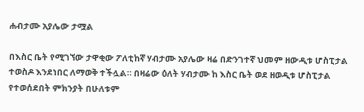ሐብታሙ አያሌው ታሟል

በእስር ቤት የሚገኘው ታዋቂው ፖለቲከኛ ሃብታሙ አያሌው ዛሬ በድንገተኛ ህመም ዘውዲቱ ሆስፒታል ተወስዶ እንደነበር ለማወቅ ተችሏል። በዛሬው ዕለት ሃብታሙ ከ እስር ቤት ወደ ዘወዲቱ ሆስፒታል የተወሰደበት ምክንያት በሁለቱም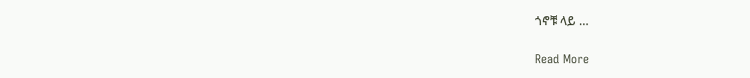ጎኖቹ ላይ …

Read More